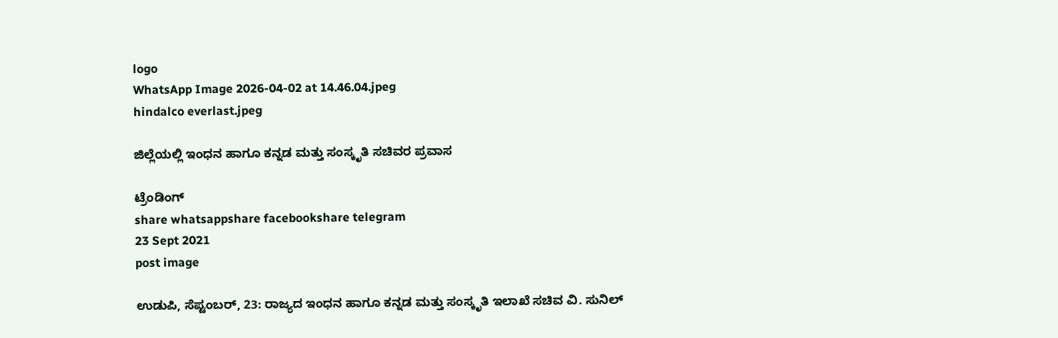logo
WhatsApp Image 2026-04-02 at 14.46.04.jpeg
hindalco everlast.jpeg

ಜಿಲ್ಲೆಯಲ್ಲಿ ಇಂಧನ ಹಾಗೂ ಕನ್ನಡ ಮತ್ತು ಸಂಸ್ಕೃತಿ ಸಚಿವರ ಪ್ರವಾಸ

ಟ್ರೆಂಡಿಂಗ್
share whatsappshare facebookshare telegram
23 Sept 2021
post image

ಉಡುಪಿ, ಸೆಪ್ಟಂಬರ್, 23: ರಾಜ್ಯದ ಇಂಧನ ಹಾಗೂ ಕನ್ನಡ ಮತ್ತು ಸಂಸ್ಕೃತಿ ಇಲಾಖೆ ಸಚಿವ ವಿ. ಸುನಿಲ್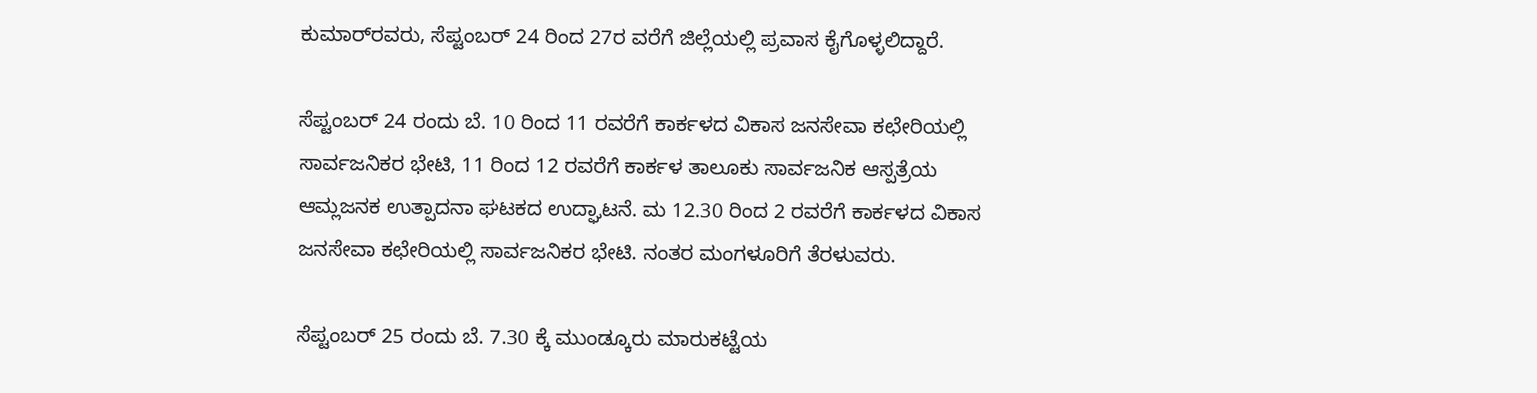ಕುಮಾರ್‌ರವರು, ಸೆಪ್ಟಂಬರ್ 24 ರಿಂದ 27ರ ವರೆಗೆ ಜಿಲ್ಲೆಯಲ್ಲಿ ಪ್ರವಾಸ ಕೈಗೊಳ್ಳಲಿದ್ದಾರೆ.

ಸೆಪ್ಟಂಬರ್ 24 ರಂದು ಬೆ. 10 ರಿಂದ 11 ರವರೆಗೆ ಕಾರ್ಕಳದ ವಿಕಾಸ ಜನಸೇವಾ ಕಛೇರಿಯಲ್ಲಿ ಸಾರ್ವಜನಿಕರ ಭೇಟಿ, 11 ರಿಂದ 12 ರವರೆಗೆ ಕಾರ್ಕಳ ತಾಲೂಕು ಸಾರ್ವಜನಿಕ ಆಸ್ಪತ್ರೆಯ ಆಮ್ಲಜನಕ ಉತ್ಪಾದನಾ ಘಟಕದ ಉದ್ಘಾಟನೆ. ಮ 12.30 ರಿಂದ 2 ರವರೆಗೆ ಕಾರ್ಕಳದ ವಿಕಾಸ ಜನಸೇವಾ ಕಛೇರಿಯಲ್ಲಿ ಸಾರ್ವಜನಿಕರ ಭೇಟಿ. ನಂತರ ಮಂಗಳೂರಿಗೆ ತೆರಳುವರು.

ಸೆಪ್ಟಂಬರ್ 25 ರಂದು ಬೆ. 7.30 ಕ್ಕೆ ಮುಂಡ್ಕೂರು ಮಾರುಕಟ್ಟೆಯ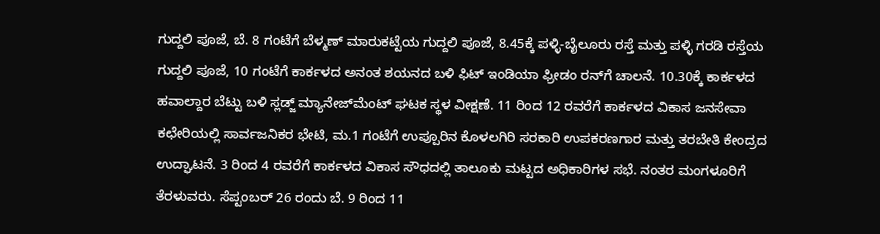ಗುದ್ದಲಿ ಪೂಜೆ, ಬೆ. 8 ಗಂಟೆಗೆ ಬೆಳ್ಮಣ್ ಮಾರುಕಟ್ಟೆಯ ಗುದ್ದಲಿ ಪೂಜೆ, 8.45ಕ್ಕೆ ಪಳ್ಳಿ-ಬೈಲೂರು ರಸ್ತೆ ಮತ್ತು ಪಳ್ಳಿ ಗರಡಿ ರಸ್ತೆಯ ಗುದ್ದಲಿ ಪೂಜೆ, 10 ಗಂಟೆಗೆ ಕಾರ್ಕಳದ ಅನಂತ ಶಯನದ ಬಳಿ ಫಿಟ್ ಇಂಡಿಯಾ ಫ್ರೀಡಂ ರನ್‌ಗೆ ಚಾಲನೆ. 10.30ಕ್ಕೆ ಕಾರ್ಕಳದ ಹವಾಲ್ದಾರ ಬೆಟ್ಟು ಬಳಿ ಸ್ಲಡ್ಜ್ ಮ್ಯಾನೇಜ್‌ಮೆಂಟ್ ಘಟಕ ಸ್ಥಳ ವೀಕ್ಷಣೆ. 11 ರಿಂದ 12 ರವರೆಗೆ ಕಾರ್ಕಳದ ವಿಕಾಸ ಜನಸೇವಾ ಕಛೇರಿಯಲ್ಲಿ ಸಾರ್ವಜನಿಕರ ಭೇಟಿ, ಮ.1 ಗಂಟೆಗೆ ಉಪ್ಪೂರಿನ ಕೊಳಲಗಿರಿ ಸರಕಾರಿ ಉಪಕರಣಗಾರ ಮತ್ತು ತರಬೇತಿ ಕೇಂದ್ರದ ಉದ್ಘಾಟನೆ. 3 ರಿಂದ 4 ರವರೆಗೆ ಕಾರ್ಕಳದ ವಿಕಾಸ ಸೌಧದಲ್ಲಿ ತಾಲೂಕು ಮಟ್ಟದ ಅಧಿಕಾರಿಗಳ ಸಭೆ. ನಂತರ ಮಂಗಳೂರಿಗೆ ತೆರಳುವರು. ಸೆಪ್ಟಂಬರ್ 26 ರಂದು ಬೆ. 9 ರಿಂದ 11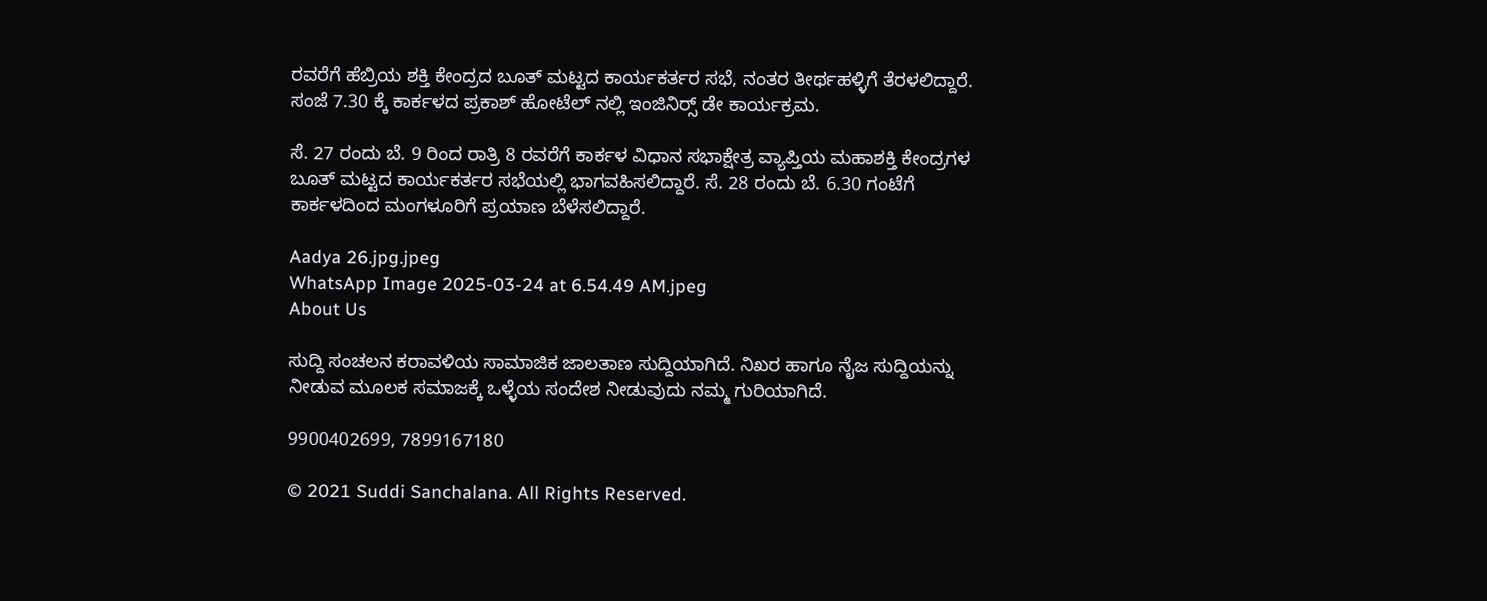ರವರೆಗೆ ಹೆಬ್ರಿಯ ಶಕ್ತಿ ಕೇಂದ್ರದ ಬೂತ್ ಮಟ್ಟದ ಕಾರ್ಯಕರ್ತರ ಸಭೆ, ನಂತರ ತೀರ್ಥಹಳ್ಳಿಗೆ ತೆರಳಲಿದ್ದಾರೆ. ಸಂಜೆ 7.30 ಕ್ಕೆ ಕಾರ್ಕಳದ ಪ್ರಕಾಶ್ ಹೋಟೆಲ್ ನಲ್ಲಿ ಇಂಜಿನಿರ‍್ಸ್ ಡೇ ಕಾರ್ಯಕ್ರಮ.

ಸೆ. 27 ರಂದು ಬೆ. 9 ರಿಂದ ರಾತ್ರಿ 8 ರವರೆಗೆ ಕಾರ್ಕಳ ವಿಧಾನ ಸಭಾಕ್ಷೇತ್ರ ವ್ಯಾಪ್ತಿಯ ಮಹಾಶಕ್ತಿ ಕೇಂದ್ರಗಳ ಬೂತ್ ಮಟ್ಟದ ಕಾರ್ಯಕರ್ತರ ಸಭೆಯಲ್ಲಿ ಭಾಗವಹಿಸಲಿದ್ದಾರೆ. ಸೆ. 28 ರಂದು ಬೆ. 6.30 ಗಂಟೆಗೆ ಕಾರ್ಕಳದಿಂದ ಮಂಗಳೂರಿಗೆ ಪ್ರಯಾಣ ಬೆಳೆಸಲಿದ್ದಾರೆ.

Aadya 26.jpg.jpeg
WhatsApp Image 2025-03-24 at 6.54.49 AM.jpeg
About Us

ಸುದ್ದಿ ಸಂಚಲನ ಕರಾವಳಿಯ ಸಾಮಾಜಿಕ ಜಾಲತಾಣ ಸುದ್ದಿಯಾಗಿದೆ. ನಿಖರ ಹಾಗೂ ನೈಜ ಸುದ್ದಿಯನ್ನು ನೀಡುವ ಮೂಲಕ ಸಮಾಜಕ್ಕೆ ಒಳ್ಳೆಯ ಸಂದೇಶ ನೀಡುವುದು ನಮ್ಮ ಗುರಿಯಾಗಿದೆ.

9900402699, 7899167180

© 2021 Suddi Sanchalana. All Rights Reserved.